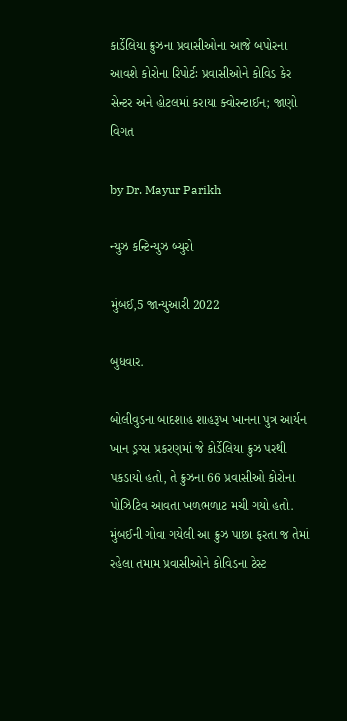કાર્ડેલિયા ક્રુઝના પ્રવાસીઓના આજે બપોરના આવશે કોરોના રિપોર્ટઃ પ્રવાસીઓને કોવિડ કેર સેન્ટર અને હોટલમાં કરાયા ક્વોરન્ટાઈન; જાણો વિગત

by Dr. Mayur Parikh

ન્યુઝ કન્ટિન્યુઝ બ્યુરો

મુંબઈ,5 જાન્યુઆરી 2022

બુધવાર.

બોલીવુડના બાદશાહ શાહરૂખ ખાનના પુત્ર આર્યન ખાન ડ્રગ્સ પ્રકરણમાં જે કોર્ડેલિયા ક્રુઝ પરથી પકડાયો હતો, તે ક્રુઝના 66 પ્રવાસીઓ કોરોના પોઝિટિવ આવતા ખળભળાટ મચી ગયો હતો. મુંબઈની ગોવા ગયેલી આ ક્રુઝ પાછા ફરતા જ તેમાં રહેલા તમામ પ્રવાસીઓને કોવિડના ટેસ્ટ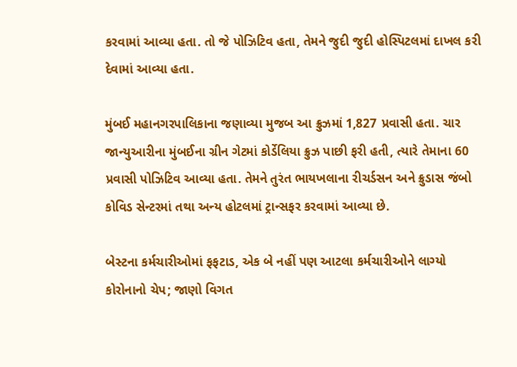કરવામાં આવ્યા હતા. તો જે પોઝિટિવ હતા, તેમને જુદી જુદી હોસ્પિટલમાં દાખલ કરી દેવામાં આવ્યા હતા.

મુંબઈ મહાનગરપાલિકાના જણાવ્યા મુજબ આ ક્રુઝમાં 1,827 પ્રવાસી હતા. ચાર જાન્યુઆરીના મુંબઈના ગ્રીન ગેટમાં કોર્ડેલિયા ક્રુઝ પાછી ફરી હતી, ત્યારે તેમાના 60 પ્રવાસી પોઝિટિવ આવ્યા હતા. તેમને તુરંત ભાયખલાના રીચર્ડસન અને ક્રુડાસ જંબો કોવિડ સેન્ટરમાં તથા અન્ય હોટલમાં ટ્રાન્સફર કરવામાં આવ્યા છે.

બેસ્ટના કર્મચારીઓમાં ફફટાડ, એક બે નહીં પણ આટલા કર્મચારીઓને લાગ્યો કોરોનાનો ચેપ; જાણો વિગત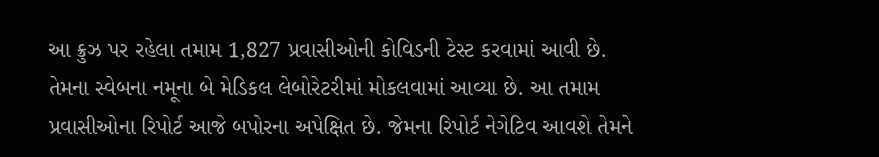આ ક્રુઝ પર રહેલા તમામ 1,827 પ્રવાસીઓની કોવિડની ટેસ્ટ કરવામાં આવી છે. તેમના સ્વેબના નમૂના બે મેડિકલ લેબોરેટરીમાં મોકલવામાં આવ્યા છે. આ તમામ પ્રવાસીઓના રિપોર્ટ આજે બપોરના અપેક્ષિત છે. જેમના રિપોર્ટ નેગેટિવ આવશે તેમને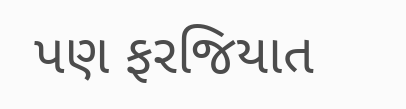પણ ફરજિયાત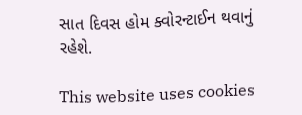સાત દિવસ હોમ ક્વોરન્ટાઈન થવાનું રહેશે.

This website uses cookies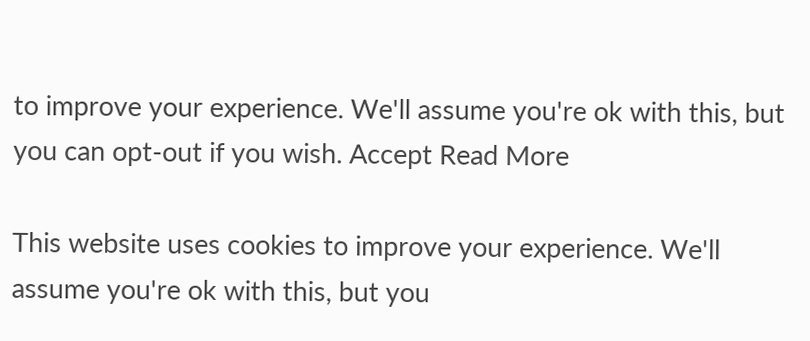to improve your experience. We'll assume you're ok with this, but you can opt-out if you wish. Accept Read More

This website uses cookies to improve your experience. We'll assume you're ok with this, but you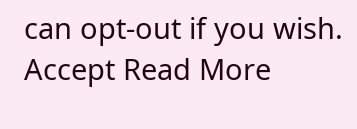can opt-out if you wish. Accept Read More